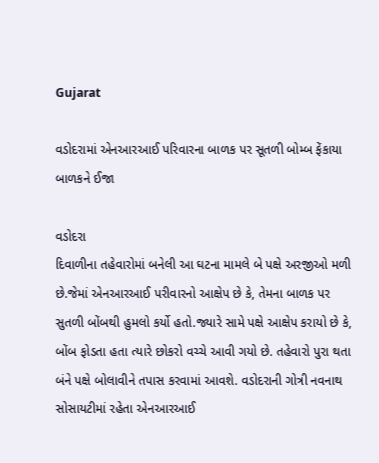Gujarat

વડોદરામાં એનઆરઆઈ પરિવારના બાળક પર સૂતળી બોમ્બ ફેંકાયા બાળકને ઈજા

વડોદરા
દિવાળીના તહેવારોમાં બનેલી આ ઘટના મામલે બે પક્ષે અરજીઓ મળી છે.જેમાં એનઆરઆઈ પરીવારનો આક્ષેપ છે કે, તેમના બાળક પર સુતળી બોંબથી હુમલો કર્યો હતો.જ્યારે સામે પક્ષે આક્ષેપ કરાયો છે કે, બોંબ ફોડતા હતા ત્યારે છોકરો વચ્ચે આવી ગયો છે. તહેવારો પુરા થતા બંને પક્ષે બોલાવીને તપાસ કરવામાં આવશે. વડોદરાની ગોત્રી નવનાથ સોસાયટીમાં રહેતા એનઆરઆઈ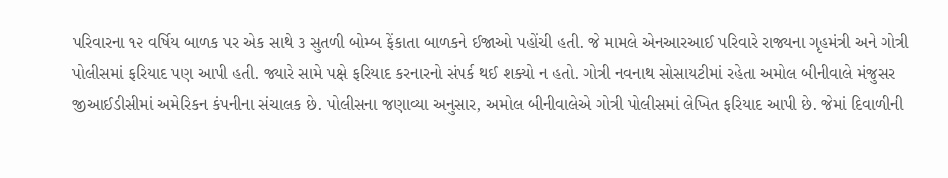પરિવારના ૧૨ વર્ષિય બાળક પર એક સાથે ૩ સુતળી બોમ્બ ફેંકાતા બાળકને ઈજાઓ પહોંચી હતી. જે મામલે એનઆરઆઈ પરિવારે રાજ્યના ગૃહમંત્રી અને ગોત્રી પોલીસમાં ફરિયાદ પણ આપી હતી. જ્યારે સામે પક્ષે ફરિયાદ કરનારનો સંપર્ક થઈ શક્યો ન હતો. ગોત્રી નવનાથ સોસાયટીમાં રહેતા અમોલ બીનીવાલે મંજુસર જીઆઈડીસીમાં અમેરિકન કંપનીના સંચાલક છે. પોલીસના જણાવ્યા અનુસાર, અમોલ બીનીવાલેએ ગોત્રી પોલીસમાં લેખિત ફરિયાદ આપી છે. જેમાં દિવાળીની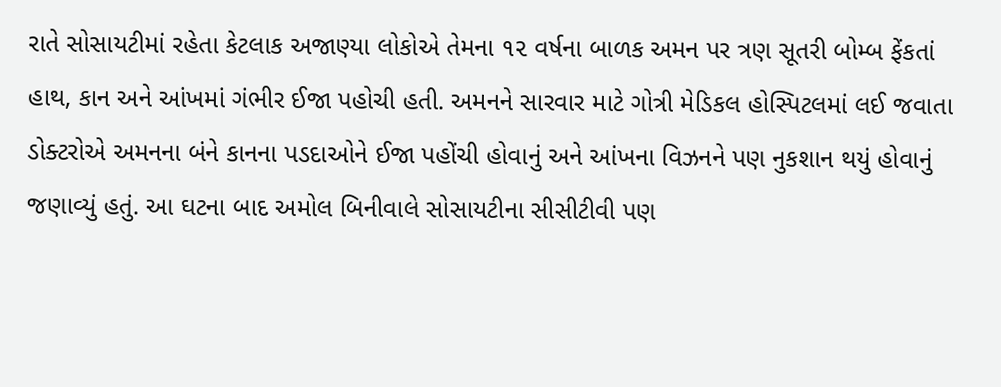રાતે સોસાયટીમાં રહેતા કેટલાક અજાણ્યા લોકોએ તેમના ૧૨ વર્ષના બાળક અમન પર ત્રણ સૂતરી બોમ્બ ફેંકતાં હાથ, કાન અને આંખમાં ગંભીર ઈજા પહોચી હતી. અમનને સારવાર માટે ગોત્રી મેડિકલ હોસ્પિટલમાં લઈ જવાતા ડોક્ટરોએ અમનના બંને કાનના પડદાઓને ઈજા પહોંચી હોવાનું અને આંખના વિઝનને પણ નુકશાન થયું હોવાનું જણાવ્યું હતું. આ ઘટના બાદ અમોલ બિનીવાલે સોસાયટીના સીસીટીવી પણ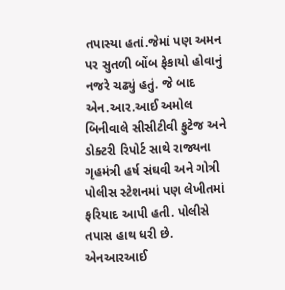તપાસ્યા હતાં.જેમાં પણ અમન પર સુતળી બોંબ ફેકાયો હોવાનું નજરે ચઢ્યું હતું. જે બાદ એન.આર.આઈ અમોલ બિનીવાલે સીસીટીવી ફુટેજ અને ડોક્ટરી રિપોર્ટ સાથે રાજ્યના ગૃહમંત્રી હર્ષ સંઘવી અને ગોત્રી પોલીસ સ્ટેશનમાં પણ લેખીતમાં ફરિયાદ આપી હતી. પોલીસે તપાસ હાથ ધરી છે. એનઆરઆઈ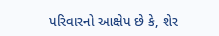પરિવારનો આક્ષેપ છે કે, શેર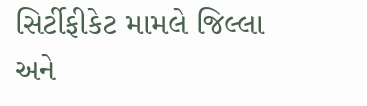સિર્ટીફીકેટ મામલે જિલ્લા અને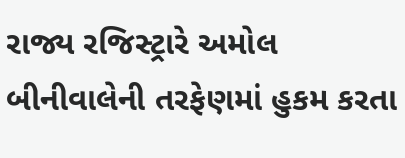રાજ્ય રજિસ્ટ્રારે અમોલ બીનીવાલેની તરફેણમાં હુકમ કરતા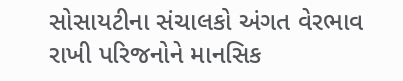સોસાયટીના સંચાલકો અંગત વેરભાવ રાખી પરિજનોને માનસિક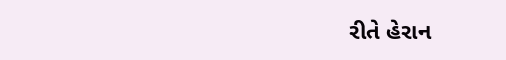રીતે હેરાન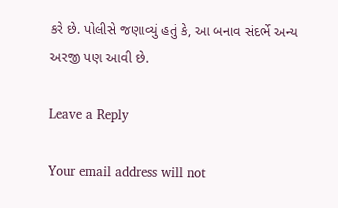કરે છે. પોલીસે જણાવ્યું હતું કે, આ બનાવ સંદર્ભે અન્ય અરજી પણ આવી છે.

Leave a Reply

Your email address will not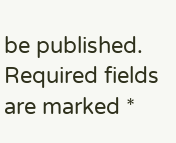be published. Required fields are marked *